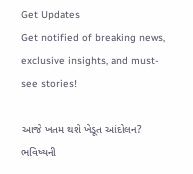Get Updates
Get notified of breaking news, exclusive insights, and must-see stories!

આજે ખતમ થશે ખેડૂત આંદોલન? ભવિષ્યની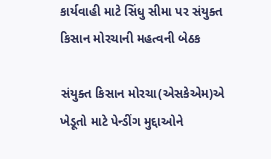કાર્યવાહી માટે સિંધુ સીમા પર સંયુક્ત કિસાન મોરચાની મહત્વની બેઠક

સંયુક્ત કિસાન મોરચા(એસકેએમ)એ ખેડૂતો માટે પેન્ડીંગ મુદ્દાઓને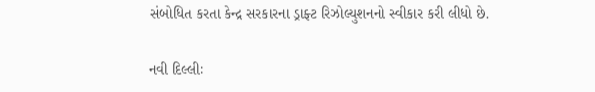સંબોધિત કરતા કેન્દ્ર સરકારના ડ્રાફ્ટ રિઝોલ્યુશનનો સ્વીકાર કરી લીધો છે.

નવી દિલ્લીઃ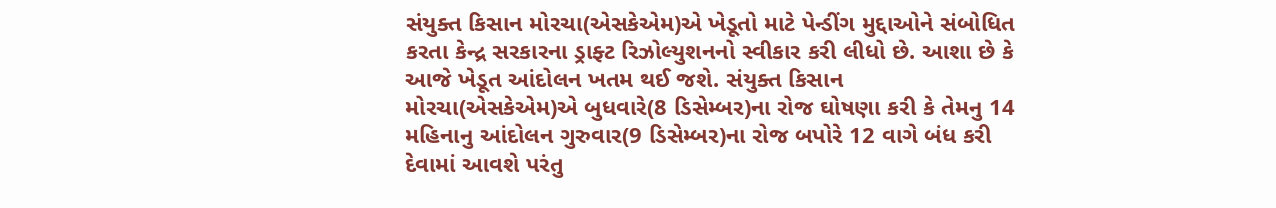સંયુક્ત કિસાન મોરચા(એસકેએમ)એ ખેડૂતો માટે પેન્ડીંગ મુદ્દાઓને સંબોધિત કરતા કેન્દ્ર સરકારના ડ્રાફ્ટ રિઝોલ્યુશનનો સ્વીકાર કરી લીધો છે. આશા છે કે આજે ખેડૂત આંદોલન ખતમ થઈ જશે. સંયુક્ત કિસાન મોરચા(એસકેએમ)એ બુધવારે(8 ડિસેમ્બર)ના રોજ ઘોષણા કરી કે તેમનુ 14 મહિનાનુ આંદોલન ગુરુવાર(9 ડિસેમ્બર)ના રોજ બપોરે 12 વાગે બંધ કરી દેવામાં આવશે પરંતુ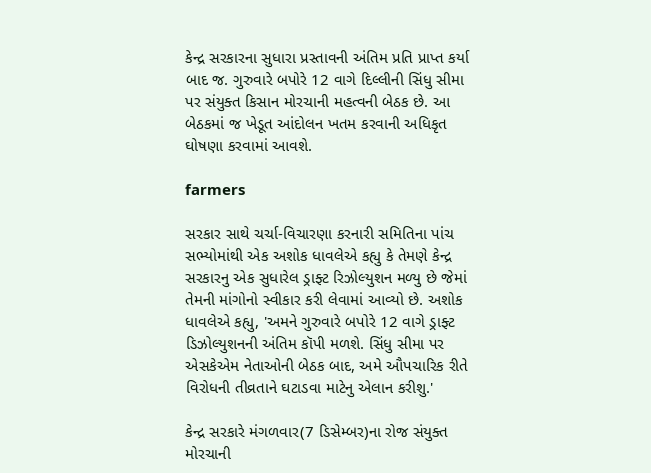કેન્દ્ર સરકારના સુધારા પ્રસ્તાવની અંતિમ પ્રતિ પ્રાપ્ત કર્યા બાદ જ. ગુરુવારે બપોરે 12 વાગે દિલ્લીની સિંધુ સીમા પર સંયુક્ત કિસાન મોરચાની મહત્વની બેઠક છે. આ બેઠકમાં જ ખેડૂત આંદોલન ખતમ કરવાની અધિકૃત ઘોષણા કરવામાં આવશે.

farmers

સરકાર સાથે ચર્ચા-વિચારણા કરનારી સમિતિના પાંચ સભ્યોમાંથી એક અશોક ધાવલેએ કહ્યુ કે તેમણે કેન્દ્ર સરકારનુ એક સુધારેલ ડ્રાફ્ટ રિઝોલ્યુશન મળ્યુ છે જેમાં તેમની માંગોનો સ્વીકાર કરી લેવામાં આવ્યો છે. અશોક ધાવલેએ કહ્યુ, 'અમને ગુરુવારે બપોરે 12 વાગે ડ્રાફ્ટ ડિઝોલ્યુશનની અંતિમ કૉપી મળશે. સિંધુ સીમા પર એસકેએમ નેતાઓની બેઠક બાદ, અમે ઔપચારિક રીતે વિરોધની તીવ્રતાને ઘટાડવા માટેનુ એલાન કરીશુ.'

કેન્દ્ર સરકારે મંગળવાર(7 ડિસેમ્બર)ના રોજ સંયુક્ત મોરચાની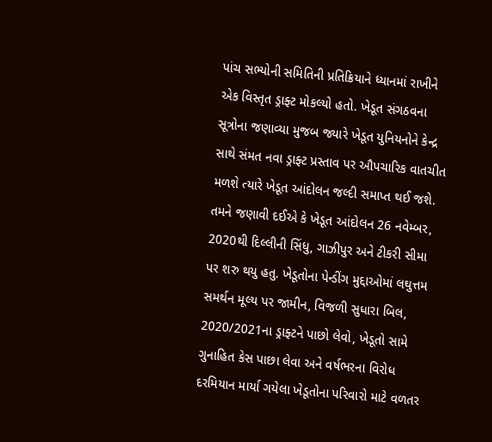પાંચ સભ્યોની સમિતિની પ્રતિક્રિયાને ધ્યાનમાં રાખીને એક વિસ્તૃત ડ્રાફ્ટ મોકલ્યો હતો. ખેડૂત સંગઠવના સૂત્રોના જણાવ્યા મુજબ જ્યારે ખેડૂત યુનિયનોને કેન્દ્ર સાથે સંમત નવા ડ્રાફ્ટ પ્રસ્તાવ પર ઔપચારિક વાતચીત મળશે ત્યારે ખેડૂત આંદોલન જલ્દી સમાપ્ત થઈ જશે. તમને જણાવી દઈએ કે ખેડૂત આંદોલન 26 નવેમ્બર, 2020થી દિલ્લીની સિંધુ, ગાઝીપુર અને ટીકરી સીમા પર શરુ થયુ હતુ. ખેડૂતોના પેન્ડીંગ મુદ્દાઓમાં લઘુત્તમ સમર્થન મૂલ્ય પર જામીન, વિજળી સુધારા બિલ, 2020/2021ના ડ્રાફ્ટને પાછો લેવો, ખેડૂતો સામે ગુનાહિત કેસ પાછા લેવા અને વર્ષભરના વિરોધ દરમિયાન માર્યા ગયેલા ખેડૂતોના પરિવારો માટે વળતર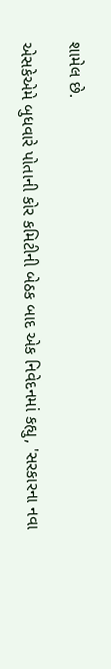શામેલ છે.

એસકેએમે બુધવારે પોતાની કોર કમિટીની બેઠક બાદ એક નિવેદનમાં કહ્યુ, 'સરકારના નવા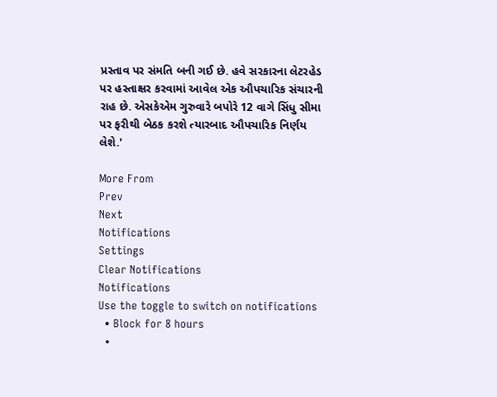પ્રસ્તાવ પર સંમતિ બની ગઈ છે. હવે સરકારના લેટરહેડ પર હસ્તાક્ષર કરવામાં આવેલ એક ઔપચારિક સંચારની રાહ છે. એસકેએમ ગુરુવારે બપોરે 12 વાગે સિંધુ સીમા પર ફરીથી બેઠક કરશે ત્યારબાદ ઔપચારિક નિર્ણય લેશે.'

More From
Prev
Next
Notifications
Settings
Clear Notifications
Notifications
Use the toggle to switch on notifications
  • Block for 8 hours
  •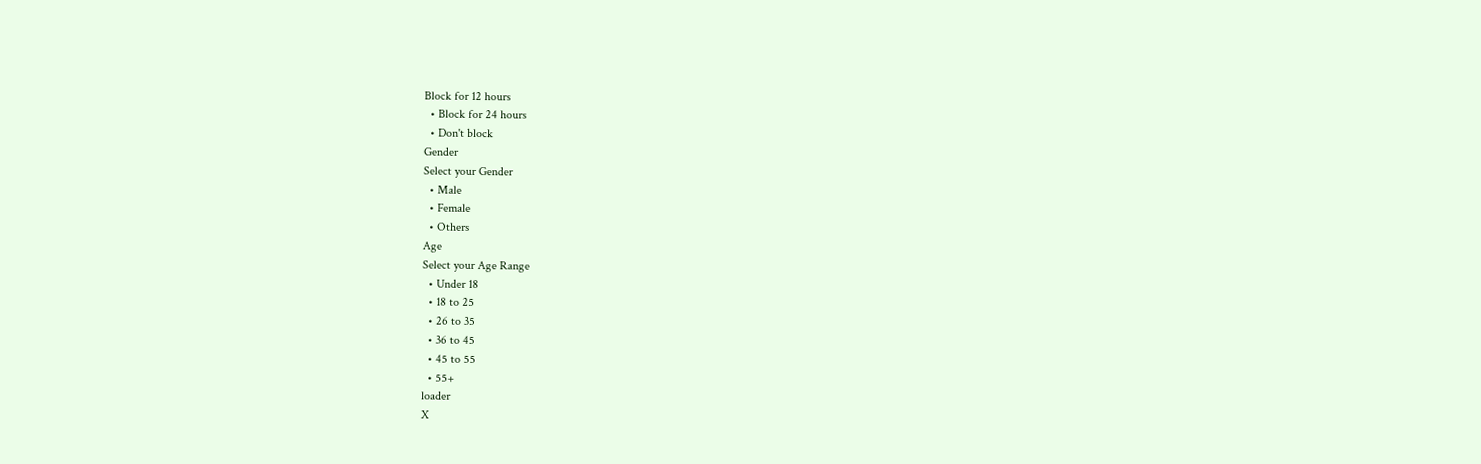Block for 12 hours
  • Block for 24 hours
  • Don't block
Gender
Select your Gender
  • Male
  • Female
  • Others
Age
Select your Age Range
  • Under 18
  • 18 to 25
  • 26 to 35
  • 36 to 45
  • 45 to 55
  • 55+
loader
X